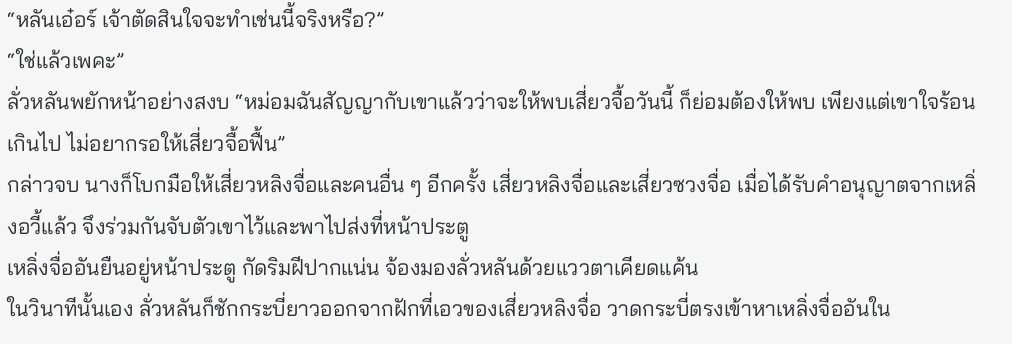“หลันเอ๋อร์ เจ้าตัดสินใจจะทำเช่นนี้จริงหรือ?”
“ใช่แล้วเพคะ”
ลั่วหลันพยักหน้าอย่างสงบ “หม่อมฉันสัญญากับเขาแล้วว่าจะให้พบเสี่ยวจื้อวันนี้ ก็ย่อมต้องให้พบ เพียงแต่เขาใจร้อนเกินไป ไม่อยากรอให้เสี่ยวจื้อฟื้น”
กล่าวจบ นางก็โบกมือให้เสี่ยวหลิงจื่อและคนอื่น ๆ อีกครั้ง เสี่ยวหลิงจื่อและเสี่ยวซวงจื่อ เมื่อได้รับคำอนุญาตจากเหลิ่งอวี้แล้ว จึงร่วมกันจับตัวเขาไว้และพาไปส่งที่หน้าประตู
เหลิ่งจื่ออันยืนอยู่หน้าประตู กัดริมฝีปากแน่น จ้องมองลั่วหลันด้วยแววตาเคียดแค้น
ในวินาทีนั้นเอง ลั่วหลันก็ชักกระบี่ยาวออกจากฝักที่เอวของเสี่ยวหลิงจื่อ วาดกระบี่ตรงเข้าหาเหลิ่งจื่ออันใน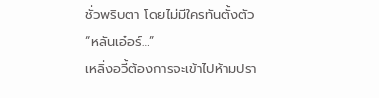ชั่วพริบตา โดยไม่มีใครทันตั้งตัว
“หลันเอ๋อร์…”
เหลิ่งอวี้ต้องการจะเข้าไปห้ามปรา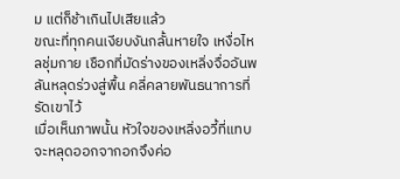ม แต่ก็ช้าเกินไปเสียแล้ว
ขณะที่ทุกคนเงียบงันกลั้นหายใจ เหงื่อไหลชุ่มกาย เชือกที่มัดร่างของเหลิ่งจื่ออันพลันหลุดร่วงสู่พื้น คลี่คลายพันธนาการที่รัดเขาไว้
เมื่อเห็นภาพนั้น หัวใจของเหลิ่งอวี้ที่แทบจะหลุดออกจากอกจึงค่อ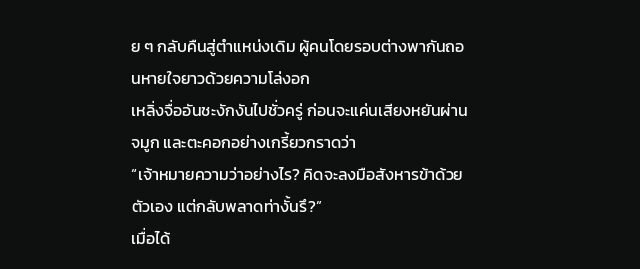ย ๆ กลับคืนสู่ตำแหน่งเดิม ผู้คนโดยรอบต่างพากันถอนหายใจยาวด้วยความโล่งอก
เหลิ่งจื่ออันชะงักงันไปชั่วครู่ ก่อนจะแค่นเสียงหยันผ่านจมูก และตะคอกอย่างเกรี้ยวกราดว่า
“เจ้าหมายความว่าอย่างไร? คิดจะลงมือสังหารข้าด้วยตัวเอง แต่กลับพลาดท่างั้นรึ?”
เมื่อได้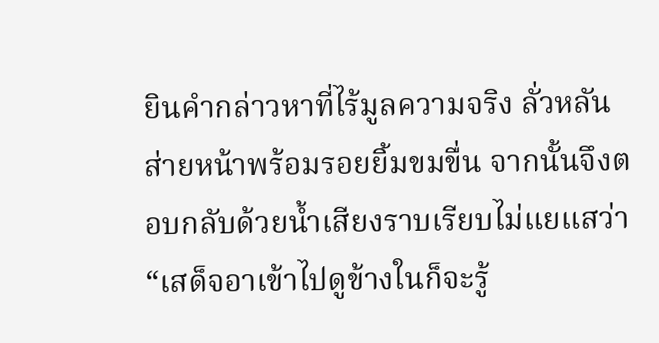ยินคำกล่าวหาที่ไร้มูลความจริง ลั่วหลันส่ายหน้าพร้อมรอยยิ้มขมขื่น จากนั้นจึงตอบกลับด้วยน้ำเสียงราบเรียบไม่แยแสว่า
“เสด็จอาเข้าไปดูข้างในก็จะรู้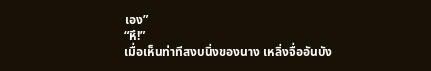เอง”
“หึ!”
เมื่อเห็นท่าทีสงบนิ่งของนาง เหลิ่งจื่ออันบัง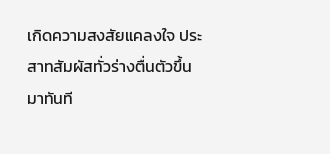เกิดความสงสัยแคลงใจ ประสาทสัมผัสทั่วร่างตื่นตัวขึ้นมาทันที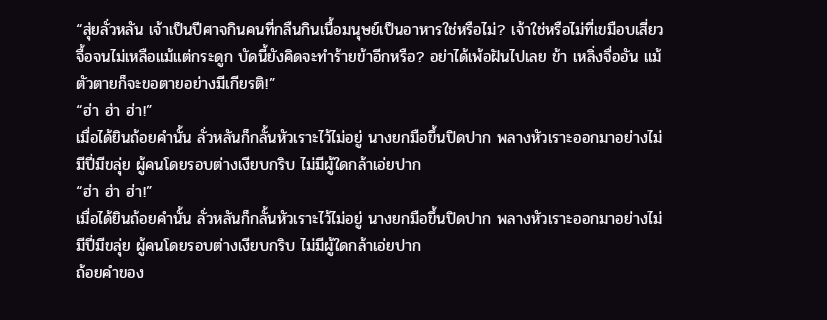“สุ่ยลั่วหลัน เจ้าเป็นปีศาจกินคนที่กลืนกินเนื้อมนุษย์เป็นอาหารใช่หรือไม่? เจ้าใช่หรือไม่ที่เขมือบเสี่ยวจื้อจนไม่เหลือแม้แต่กระดูก บัดนี้ยังคิดจะทำร้ายข้าอีกหรือ? อย่าได้เพ้อฝันไปเลย ข้า เหลิ่งจื่ออัน แม้ตัวตายก็จะขอตายอย่างมีเกียรติ!”
“ฮ่า ฮ่า ฮ่า!”
เมื่อได้ยินถ้อยคำนั้น ลั่วหลันก็กลั้นหัวเราะไว้ไม่อยู่ นางยกมือขึ้นปิดปาก พลางหัวเราะออกมาอย่างไม่มีปี่มีขลุ่ย ผู้คนโดยรอบต่างเงียบกริบ ไม่มีผู้ใดกล้าเอ่ยปาก
“ฮ่า ฮ่า ฮ่า!”
เมื่อได้ยินถ้อยคำนั้น ลั่วหลันก็กลั้นหัวเราะไว้ไม่อยู่ นางยกมือขึ้นปิดปาก พลางหัวเราะออกมาอย่างไม่มีปี่มีขลุ่ย ผู้คนโดยรอบต่างเงียบกริบ ไม่มีผู้ใดกล้าเอ่ยปาก
ถ้อยคำของ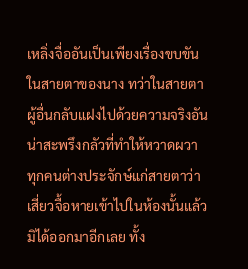เหลิ่งจื่ออันเป็นเพียงเรื่องขบขันในสายตาของนาง ทว่าในสายตาผู้อื่นกลับแฝงไปด้วยความจริงอันน่าสะพรึงกลัวที่ทำให้หวาดผวา
ทุกคนต่างประจักษ์แก่สายตาว่า เสี่ยวจื้อหายเข้าไปในห้องนั้นแล้วมิได้ออกมาอีกเลย ทั้ง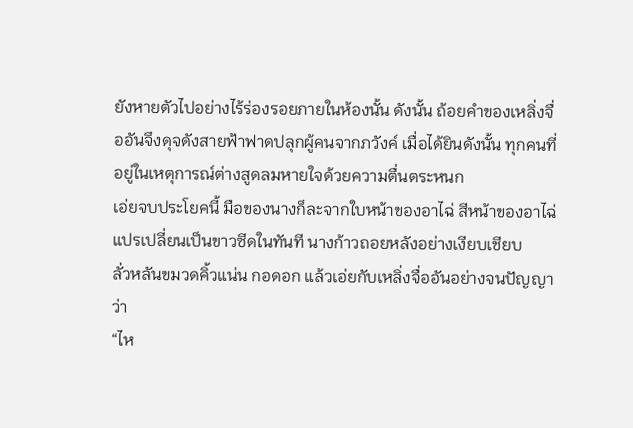ยังหายตัวไปอย่างไร้ร่องรอยภายในห้องนั้น ดังนั้น ถ้อยคำของเหลิ่งจื่ออันจึงดุจดังสายฟ้าฟาดปลุกผู้คนจากภวังค์ เมื่อได้ยินดังนั้น ทุกคนที่อยู่ในเหตุการณ์ต่างสูดลมหายใจด้วยความตื่นตระหนก
เอ่ยจบประโยคนี้ มือของนางก็ละจากใบหน้าของอาไฉ่ สีหน้าของอาไฉ่แปรเปลี่ยนเป็นขาวซีดในทันที นางก้าวถอยหลังอย่างเงียบเชียบ
ลั่วหลันขมวดคิ้วแน่น กอดอก แล้วเอ่ยกับเหลิ่งจื่ออันอย่างจนปัญญาว่า
“ไห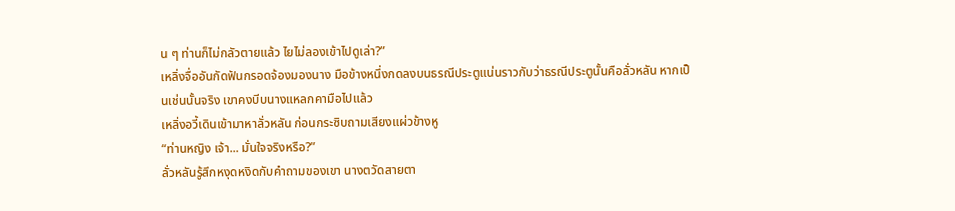น ๆ ท่านก็ไม่กลัวตายแล้ว ไยไม่ลองเข้าไปดูเล่า?”
เหลิ่งจื่ออันกัดฟันกรอดจ้องมองนาง มือข้างหนึ่งกดลงบนธรณีประตูแน่นราวกับว่าธรณีประตูนั้นคือลั่วหลัน หากเป็นเช่นนั้นจริง เขาคงบีบนางแหลกคามือไปแล้ว
เหลิ่งอวี้เดินเข้ามาหาลั่วหลัน ก่อนกระซิบถามเสียงแผ่วข้างหู
“ท่านหญิง เจ้า... มั่นใจจริงหรือ?”
ลั่วหลันรู้สึกหงุดหงิดกับคำถามของเขา นางตวัดสายตา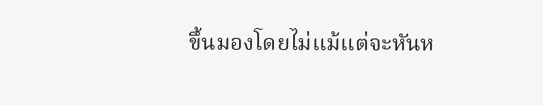ขึ้นมองโดยไม่แม้แต่จะหันห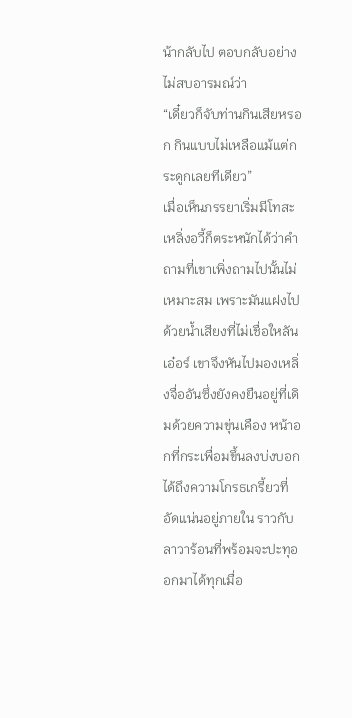น้ากลับไป ตอบกลับอย่างไม่สบอารมณ์ว่า
“เดี๋ยวก็จับท่านกินเสียหรอก กินแบบไม่เหลือแม้แต่กระดูกเลยทีเดียว”
เมื่อเห็นภรรยาเริ่มมีโทสะ เหลิ่งอวี้ก็ตระหนักได้ว่าคำถามที่เขาเพิ่งถามไปนั้นไม่เหมาะสม เพราะมันแฝงไปด้วยน้ำเสียงที่ไม่เชื่อใหลันเอ๋อร์ เขาจึงหันไปมองเหลิ่งจื่ออันซึ่งยังคงยืนอยู่ที่เดิมด้วยความขุ่นเคือง หน้าอกที่กระเพื่อมขึ้นลงบ่งบอกได้ถึงความโกรธเกรี้ยวที่อัดแน่นอยู่ภายใน ราวกับลาวาร้อนที่พร้อมจะปะทุออกมาได้ทุกเมื่อ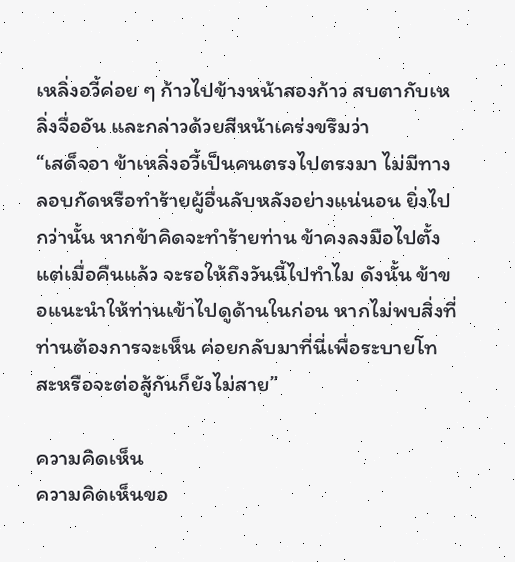เหลิ่งอวี้ค่อย ๆ ก้าวไปข้างหน้าสองก้าว สบตากับเหลิ่งจื่ออัน และกล่าวด้วยสีหน้าเคร่งขรึมว่า
“เสด็จอา ข้าเหลิ่งอวี้เป็นคนตรงไปตรงมา ไม่มีทางลอบกัดหรือทำร้ายผู้อื่นลับหลังอย่างแน่นอน ยิ่งไปกว่านั้น หากข้าคิดจะทำร้ายท่าน ข้าคงลงมือไปตั้งแต่เมื่อคืนแล้ว จะรอให้ถึงวันนี้ไปทำไม ดังนั้น ข้าขอแนะนำให้ท่านเข้าไปดูด้านในก่อน หากไม่พบสิ่งที่ท่านต้องการจะเห็น ค่อยกลับมาที่นี่เพื่อระบายโทสะหรือจะต่อสู้กันก็ยังไม่สาย”

ความคิดเห็น
ความคิดเห็นขอ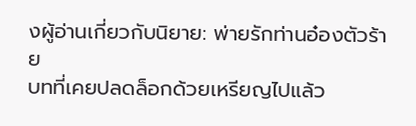งผู้อ่านเกี่ยวกับนิยาย: พ่ายรักท่านอ๋องตัวร้าย
บทที่เคยปลดล็อกด้วยเหรียญไปแล้ว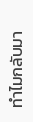ทำไมกลับมา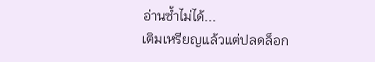อ่านซ้ำไม่ได้...
เติมเหรียญแล้วแต่ปลดล็อก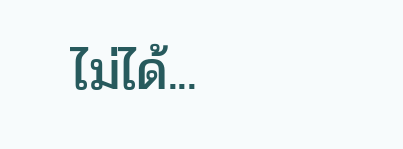ไม่ได้...